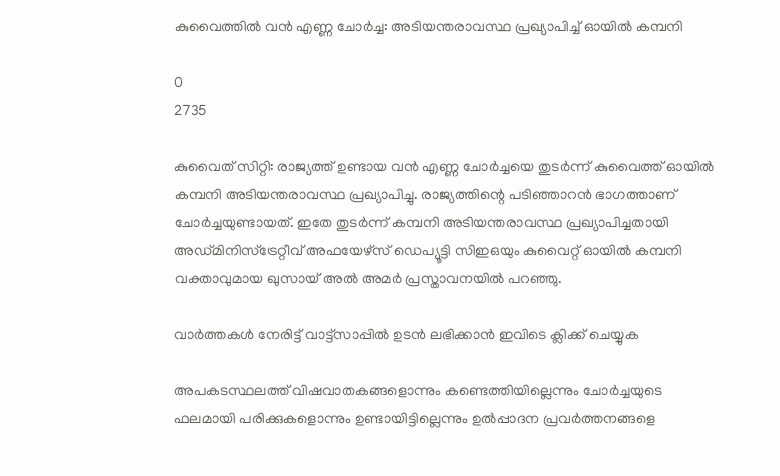കുവൈത്തിൽ വൻ എണ്ണ ചോർച്ച: അടിയന്തരാവസ്ഥ പ്രഖ്യാപിച്ച് ഓയിൽ കമ്പനി

0
2735

കുവൈത് സിറ്റി: രാജ്യത്ത് ഉണ്ടായ വൻ എണ്ണ ചോർച്ചയെ തുടർന്ന് കുവൈത്ത് ഓയിൽ കമ്പനി അടിയന്തരാവസ്ഥ പ്രഖ്യാപിച്ചു. രാജ്യത്തിന്റെ പടിഞ്ഞാറൻ ഭാഗത്താണ് ചോർച്ചയുണ്ടായത്. ഇതേ തുടർന്ന് കമ്പനി അടിയന്തരാവസ്ഥ പ്രഖ്യാപിച്ചതായി അഡ്മിനിസ്‌ട്രേറ്റീവ് അഫയേഴ്‌സ് ഡെപ്യൂട്ടി സിഇഒയും കുവൈറ്റ് ഓയിൽ കമ്പനി വക്താവുമായ ഖുസായ് അൽ അമർ പ്രസ്താവനയിൽ പറഞ്ഞു.

വാർത്തകൾ നേരിട്ട് വാട്ട്സാപ്പിൽ ഉടൻ ലഭിക്കാൻ ഇവിടെ ക്ലിക്ക് ചെയ്യുക

അപകടസ്ഥലത്ത് വിഷവാതകങ്ങളൊന്നും കണ്ടെത്തിയില്ലെന്നും ചോർച്ചയുടെ ഫലമായി പരിക്കുകളൊന്നും ഉണ്ടായിട്ടില്ലെന്നും ഉൽപ്പാദന പ്രവർത്തനങ്ങളെ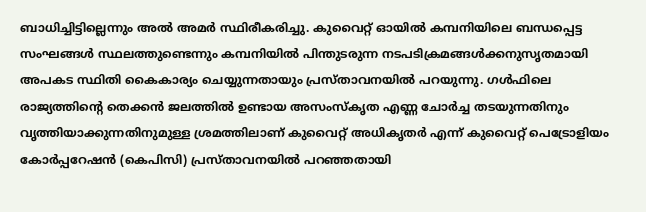ബാധിച്ചിട്ടില്ലെന്നും അൽ അമർ സ്ഥിരീകരിച്ചു. കുവൈറ്റ് ഓയിൽ കമ്പനിയിലെ ബന്ധപ്പെട്ട സംഘങ്ങൾ സ്ഥലത്തുണ്ടെന്നും കമ്പനിയിൽ പിന്തുടരുന്ന നടപടിക്രമങ്ങൾക്കനുസൃതമായി അപകട സ്ഥിതി കൈകാര്യം ചെയ്യുന്നതായും പ്രസ്താവനയിൽ പറയുന്നു. ഗൾഫിലെ രാജ്യത്തിന്റെ തെക്കൻ ജലത്തിൽ ഉണ്ടായ അസംസ്‌കൃത എണ്ണ ചോർച്ച തടയുന്നതിനും വൃത്തിയാക്കുന്നതിനുമുള്ള ശ്രമത്തിലാണ് കുവൈറ്റ് അധികൃതർ എന്ന് കുവൈറ്റ് പെട്രോളിയം കോർപ്പറേഷൻ (കെപിസി) പ്രസ്താവനയിൽ പറഞ്ഞതായി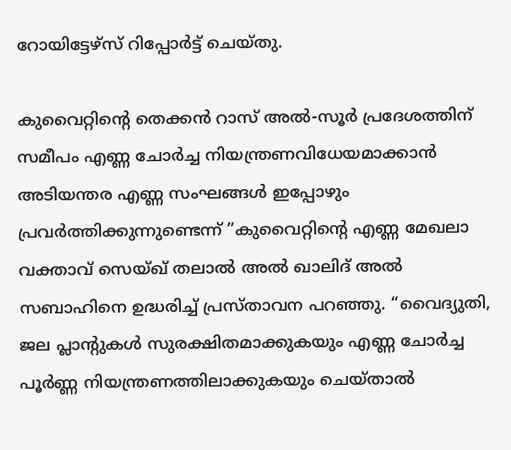റോയിട്ടേഴ്‌സ് റിപ്പോർട്ട് ചെയ്തു.

കുവൈറ്റിന്റെ തെക്കൻ റാസ് അൽ-സൂർ പ്രദേശത്തിന് സമീപം എണ്ണ ചോർച്ച നിയന്ത്രണവിധേയമാക്കാൻ അടിയന്തര എണ്ണ സംഘങ്ങൾ ഇപ്പോഴും പ്രവർത്തിക്കുന്നുണ്ടെന്ന് ”കുവൈറ്റിന്റെ എണ്ണ മേഖലാ വക്താവ് സെയ്ഖ് തലാൽ അൽ ഖാലിദ് അൽ സബാഹിനെ ഉദ്ധരിച്ച് പ്രസ്താവന പറഞ്ഞു. “വൈദ്യുതി, ജല പ്ലാന്റുകൾ സുരക്ഷിതമാക്കുകയും എണ്ണ ചോർച്ച പൂർണ്ണ നിയന്ത്രണത്തിലാക്കുകയും ചെയ്താൽ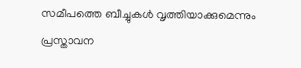സമീപത്തെ ബീച്ചുകൾ വൃത്തിയാക്കുമെന്നും പ്രസ്താവന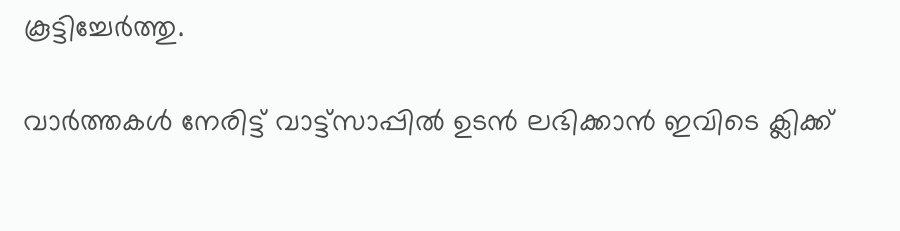കൂട്ടിച്ചേർത്തു.

വാർത്തകൾ നേരിട്ട് വാട്ട്സാപ്പിൽ ഉടൻ ലഭിക്കാൻ ഇവിടെ ക്ലിക്ക്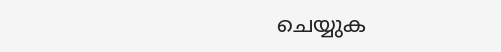ചെയ്യുക